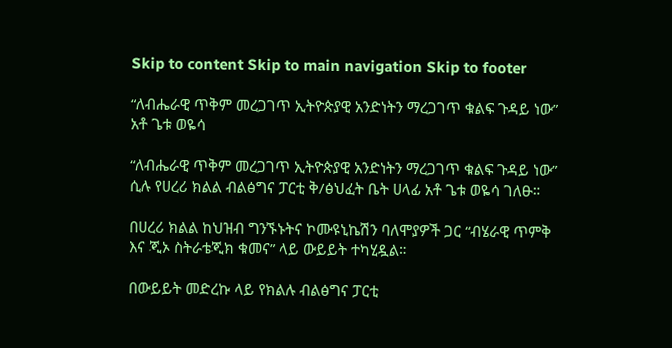Skip to content Skip to main navigation Skip to footer

“ለብሔራዊ ጥቅም መረጋገጥ ኢትዮጵያዊ አንድነትን ማረጋገጥ ቁልፍ ጉዳይ ነው” አቶ ጌቱ ወዬሳ

“ለብሔራዊ ጥቅም መረጋገጥ ኢትዮጵያዊ አንድነትን ማረጋገጥ ቁልፍ ጉዳይ ነው” ሲሉ የሀረሪ ክልል ብልፅግና ፓርቲ ቅ/ፅህፈት ቤት ሀላፊ አቶ ጌቱ ወዬሳ ገለፁ።

በሀረሪ ክልል ከህዝብ ግንኙኑትና ኮሙዩኒኬሽን ባለሞያዎች ጋር “ብሄራዊ ጥምቅ እና ጂኦ ስትራቴጂክ ቁመና” ላይ ውይይት ተካሂዷል።

በውይይት መድረኩ ላይ የክልሉ ብልፅግና ፓርቲ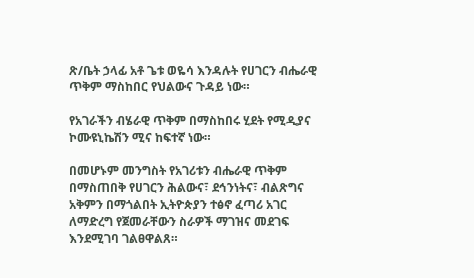ጽ/ቤት ኃላፊ አቶ ጌቱ ወዬሳ እንዳሉት የሀገርን ብሔራዊ ጥቅም ማስከበር የህልውና ጉዳይ ነው።

የአገራችን ብሄራዊ ጥቅም በማስከበሩ ሂደት የሚዲያና ኮሙዩኒኬሽን ሚና ከፍተኛ ነው።

በመሆኑም መንግስት የአገሪቱን ብሔራዊ ጥቅም በማስጠበቅ የሀገርን ሕልውና፣ ደኅንነትና፣ ብልጽግና አቅምን በማጎልበት ኢትዮጵያን ተፅኖ ፈጣሪ አገር ለማድረግ የጀመራቸውን ስራዎች ማገዝና መደገፍ እንደሚገባ ገልፀዋልጸ።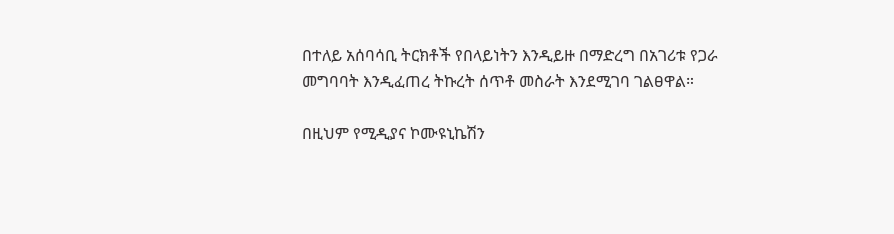በተለይ አሰባሳቢ ትርክቶች የበላይነትን እንዲይዙ በማድረግ በአገሪቱ የጋራ መግባባት እንዲፈጠረ ትኩረት ሰጥቶ መስራት እንደሚገባ ገልፀዋል።

በዚህም የሚዲያና ኮሙዩኒኬሽን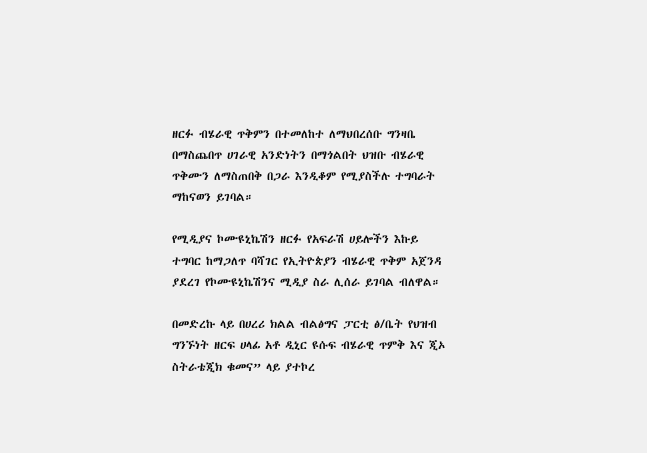ዘርፉ ብሄራዊ ጥቅምን በተመለከተ ለማህበረሰቡ ግንዛቤ በማስጨበጥ ሀገራዊ አንድነትን በማጎልበት ህዝቡ ብሄራዊ ጥቅሙን ለማስጠበቅ በጋራ እንዲቆም የሚያስችሉ ተግባራት ማከናወን ይገባል።

የሚዲያና ኮሙዩኒኬሽን ዘርፉ የአፍራሽ ሀይሎችን እኩይ ተግባር ከማጋለጥ ባሻገር የኢትዮጵያን ብሄራዊ ጥቅም አጀንዳ ያደረገ የኮሙዩኒኬሽንና ሚዲያ ስራ ሊሰራ ይገባል ብለዋል።

በመድረኩ ላይ በሀረሪ ክልል ብልፅግና ፓርቲ ፅ/ቤት የህዝብ ግንኙነት ዘርፍ ሀላፊ አቶ ዲኒር ዩሱፍ ብሄራዊ ጥምቅ እና ጂኦ ስትራቴጂክ ቁመና” ላይ ያተኮረ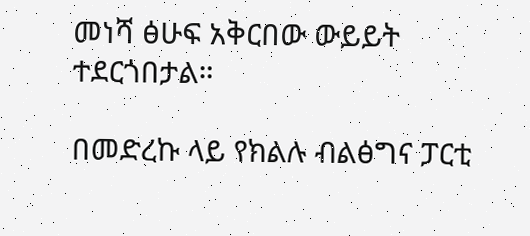መነሻ ፅሁፍ አቅርበው ውይይት ተደርጎበታል።

በመድረኩ ላይ የክልሉ ብልፅግና ፓርቲ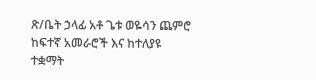ጽ/ቤት ኃላፊ አቶ ጌቱ ወዬሳን ጨምሮ ከፍተኛ አመራሮች እና ከተለያዩ ተቋማት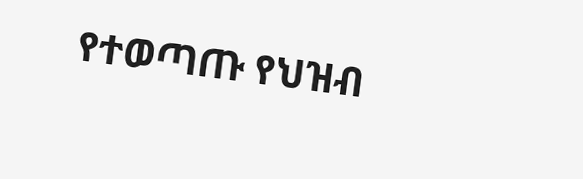የተወጣጡ የህዝብ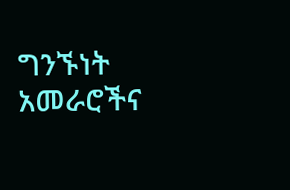ግንኙነት አመራሮችና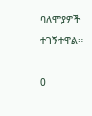ባለሞያዎች ተገኝተዋል።

0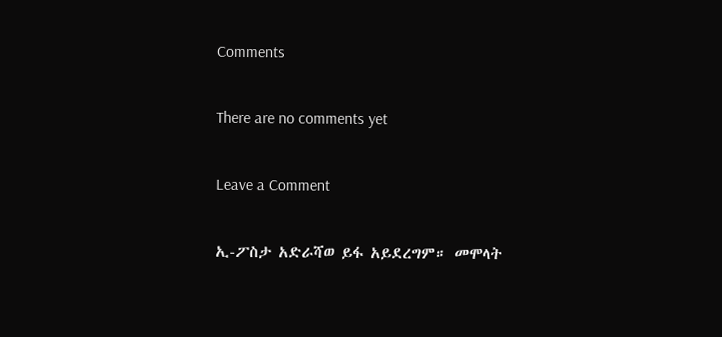Comments

There are no comments yet

Leave a Comment

ኢ-ፖስታ አድራሻወ ይፋ አይደረግም። መሞላት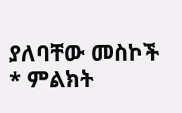ያለባቸው መስኮች * ምልክት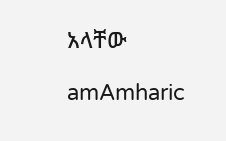አላቸው

amAmharic